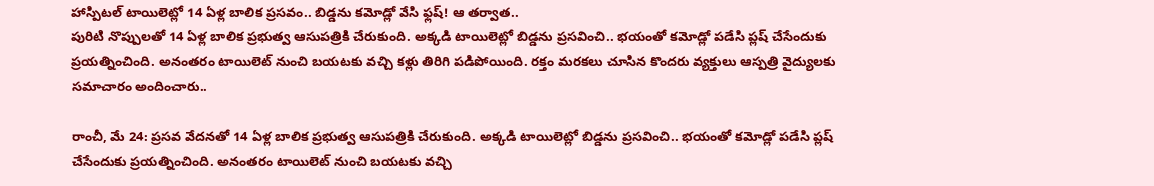హాస్పిటల్ టాయిలెట్లో 14 ఏళ్ల బాలిక ప్రసవం.. బిడ్డను కమోడ్లో వేసి ఫ్లష్! ఆ తర్వాత..
పురిటి నొప్పులతో 14 ఏళ్ల బాలిక ప్రభుత్వ ఆసుపత్రికి చేరుకుంది. అక్కడి టాయిలెట్లో బిడ్డను ప్రసవించి.. భయంతో కమోడ్లో పడేసి ప్లష్ చేసేందుకు ప్రయత్నించింది. అనంతరం టాయిలెట్ నుంచి బయటకు వచ్చి కళ్లు తిరిగి పడిపోయింది. రక్తం మరకలు చూసిన కొందరు వ్యక్తులు ఆస్పత్రి వైద్యులకు సమాచారం అందించారు..

రాంచీ, మే 24: ప్రసవ వేదనతో 14 ఏళ్ల బాలిక ప్రభుత్వ ఆసుపత్రికి చేరుకుంది. అక్కడి టాయిలెట్లో బిడ్డను ప్రసవించి.. భయంతో కమోడ్లో పడేసి ప్లష్ చేసేందుకు ప్రయత్నించింది. అనంతరం టాయిలెట్ నుంచి బయటకు వచ్చి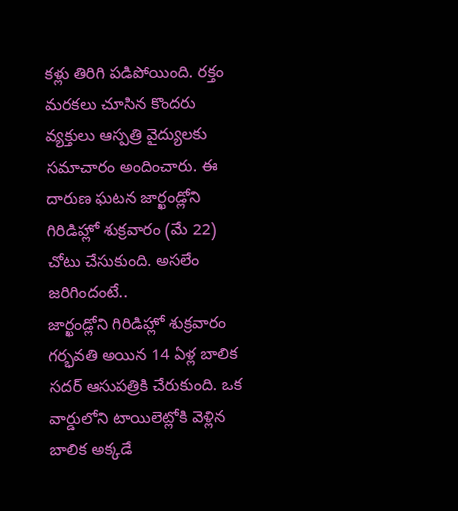కళ్లు తిరిగి పడిపోయింది. రక్తం మరకలు చూసిన కొందరు వ్యక్తులు ఆస్పత్రి వైద్యులకు సమాచారం అందించారు. ఈ దారుణ ఘటన జార్ఖండ్లోని గిరిడిహ్లో శుక్రవారం (మే 22) చోటు చేసుకుంది. అసలేం జరిగిందంటే..
జార్ఖండ్లోని గిరిడిహ్లో శుక్రవారం గర్భవతి అయిన 14 ఏళ్ల బాలిక సదర్ ఆసుపత్రికి చేరుకుంది. ఒక వార్డులోని టాయిలెట్లోకి వెళ్లిన బాలిక అక్కడే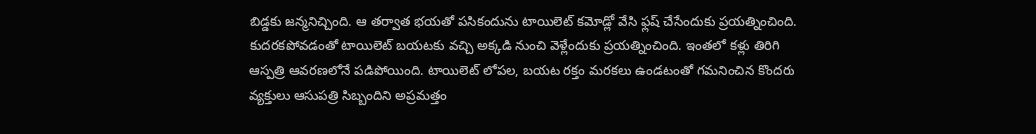బిడ్డకు జన్మనిచ్చింది. ఆ తర్వాత భయతో పసికందును టాయిలెట్ కమోడ్లో వేసి ఫ్లష్ చేసేందుకు ప్రయత్నించింది. కుదరకపోవడంతో టాయిలెట్ బయటకు వచ్చి అక్కడి నుంచి వెళ్లేందుకు ప్రయత్నించింది. ఇంతలో కళ్లు తిరిగి ఆస్పత్రి ఆవరణలోనే పడిపోయింది. టాయిలెట్ లోపల, బయట రక్తం మరకలు ఉండటంతో గమనించిన కొందరు వ్యక్తులు ఆసుపత్రి సిబ్బందిని అప్రమత్తం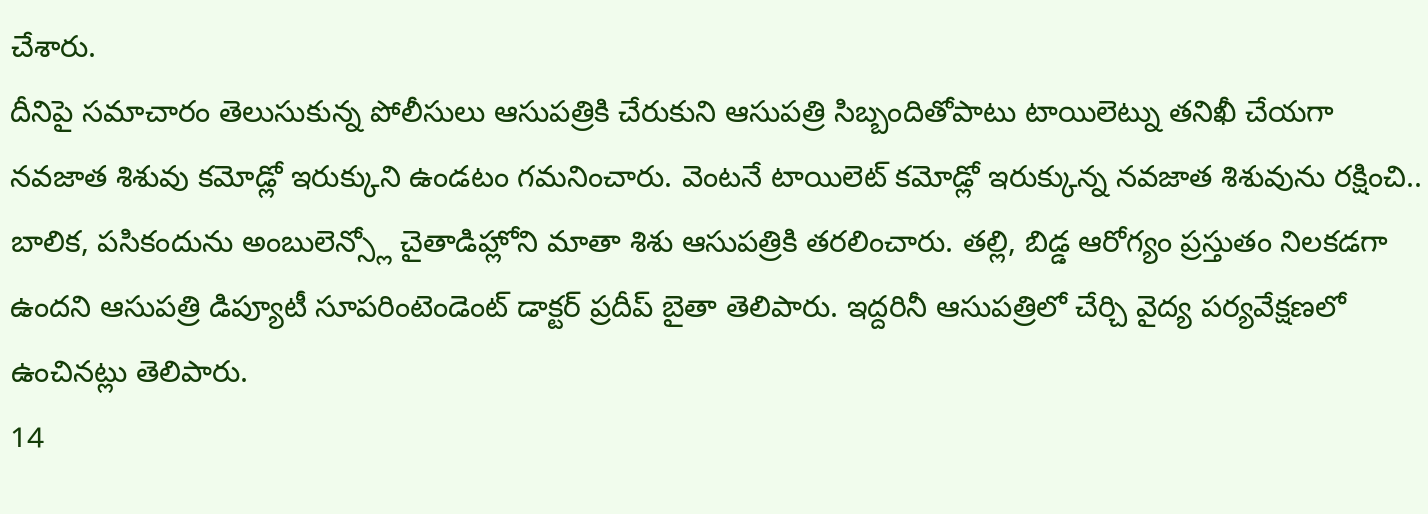చేశారు.
దీనిపై సమాచారం తెలుసుకున్న పోలీసులు ఆసుపత్రికి చేరుకుని ఆసుపత్రి సిబ్బందితోపాటు టాయిలెట్ను తనిఖీ చేయగా నవజాత శిశువు కమోడ్లో ఇరుక్కుని ఉండటం గమనించారు. వెంటనే టాయిలెట్ కమోడ్లో ఇరుక్కున్న నవజాత శిశువును రక్షించి.. బాలిక, పసికందును అంబులెన్స్లో చైతాడిహ్లోని మాతా శిశు ఆసుపత్రికి తరలించారు. తల్లి, బిడ్డ ఆరోగ్యం ప్రస్తుతం నిలకడగా ఉందని ఆసుపత్రి డిప్యూటీ సూపరింటెండెంట్ డాక్టర్ ప్రదీప్ బైతా తెలిపారు. ఇద్దరినీ ఆసుపత్రిలో చేర్చి వైద్య పర్యవేక్షణలో ఉంచినట్లు తెలిపారు.
14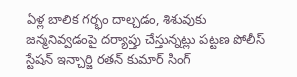ఏళ్ల బాలిక గర్భం దాల్చడం, శిశువుకు జన్మనివ్వడంపై దర్యాప్తు చేస్తున్నట్లు పట్టణ పోలీస్ స్టేషన్ ఇన్చార్జి రతన్ కుమార్ సింగ్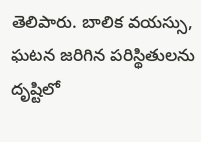తెలిపారు. బాలిక వయస్సు, ఘటన జరిగిన పరిస్థితులను దృష్టిలో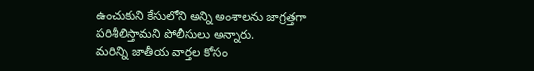ఉంచుకుని కేసులోని అన్ని అంశాలను జాగ్రత్తగా పరిశీలిస్తామని పోలీసులు అన్నారు.
మరిన్ని జాతీయ వార్తల కోసం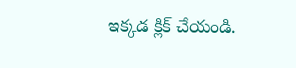ఇక్కడ క్లిక్ చేయండి.